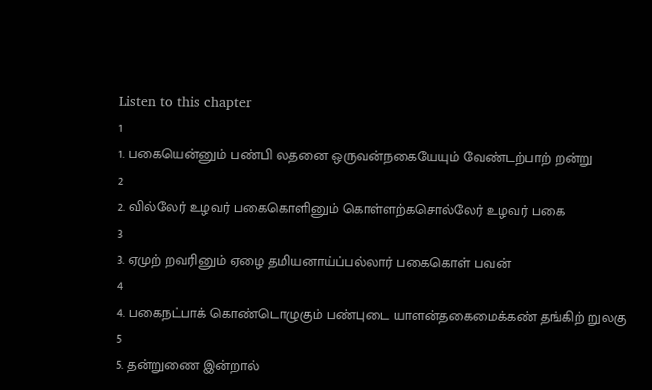Listen to this chapter
1
1. பகையென்னும் பண்பி லதனை ஒருவன்நகையேயும் வேண்டற்பாற் றன்று
2
2. வில்லேர் உழவர் பகைகொளினும் கொள்ளற்கசொல்லேர் உழவர் பகை
3
3. ஏமுற் றவரினும் ஏழை தமியனாய்ப்பல்லார் பகைகொள் பவன்
4
4. பகைநட்பாக் கொண்டொழுகும் பண்புடை யாளன்தகைமைக்கண் தங்கிற் றுலகு
5
5. தன்றுணை இன்றால்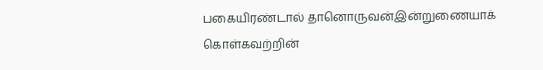பகையிரண்டால் தானொருவன்இன்றுணையாக் கொள்கவற்றின்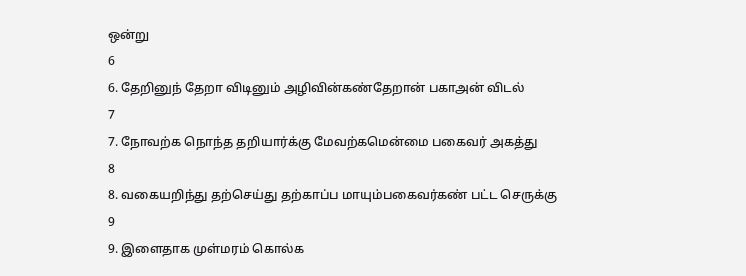ஒன்று
6
6. தேறினுந் தேறா விடினும் அழிவின்கண்தேறான் பகாஅன் விடல்
7
7. நோவற்க நொந்த தறியார்க்கு மேவற்கமென்மை பகைவர் அகத்து
8
8. வகையறிந்து தற்செய்து தற்காப்ப மாயும்பகைவர்கண் பட்ட செருக்கு
9
9. இளைதாக முள்மரம் கொல்க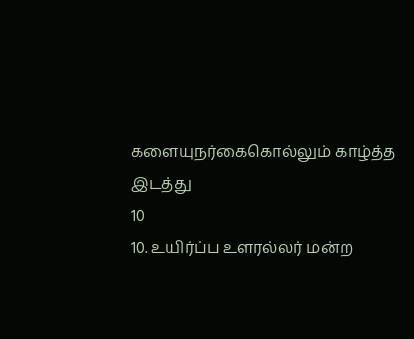களையுநர்கைகொல்லும் காழ்த்த இடத்து
10
10. உயிர்ப்ப உளரல்லர் மன்ற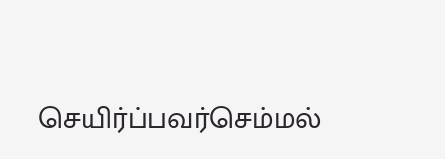செயிர்ப்பவர்செம்மல்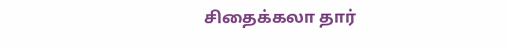சிதைக்கலா தார்